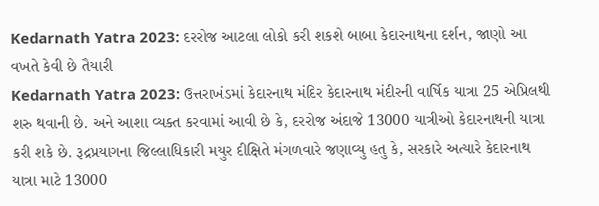Kedarnath Yatra 2023: દરરોજ આટલા લોકો કરી શકશે બાબા કેદારનાથના દર્શન, જાણો આ વખતે કેવી છે તૈયારી
Kedarnath Yatra 2023: ઉત્તરાખંડમાં કેદારનાથ મંદિર કેદારનાથ મંદીરની વાર્ષિક યાત્રા 25 એપ્રિલથી શરુ થવાની છે. અને આશા વ્યક્ત કરવામાં આવી છે કે, દરરોજ અંદાજે 13000 યાત્રીઓ કેદારનાથની યાત્રા કરી શકે છે. રૂદ્રપ્રયાગના જિલ્લાધિકારી મયુર દીક્ષિતે મંગળવારે જણાવ્યુ હતુ કે, સરકારે અત્યારે કેદારનાથ યાત્રા માટે 13000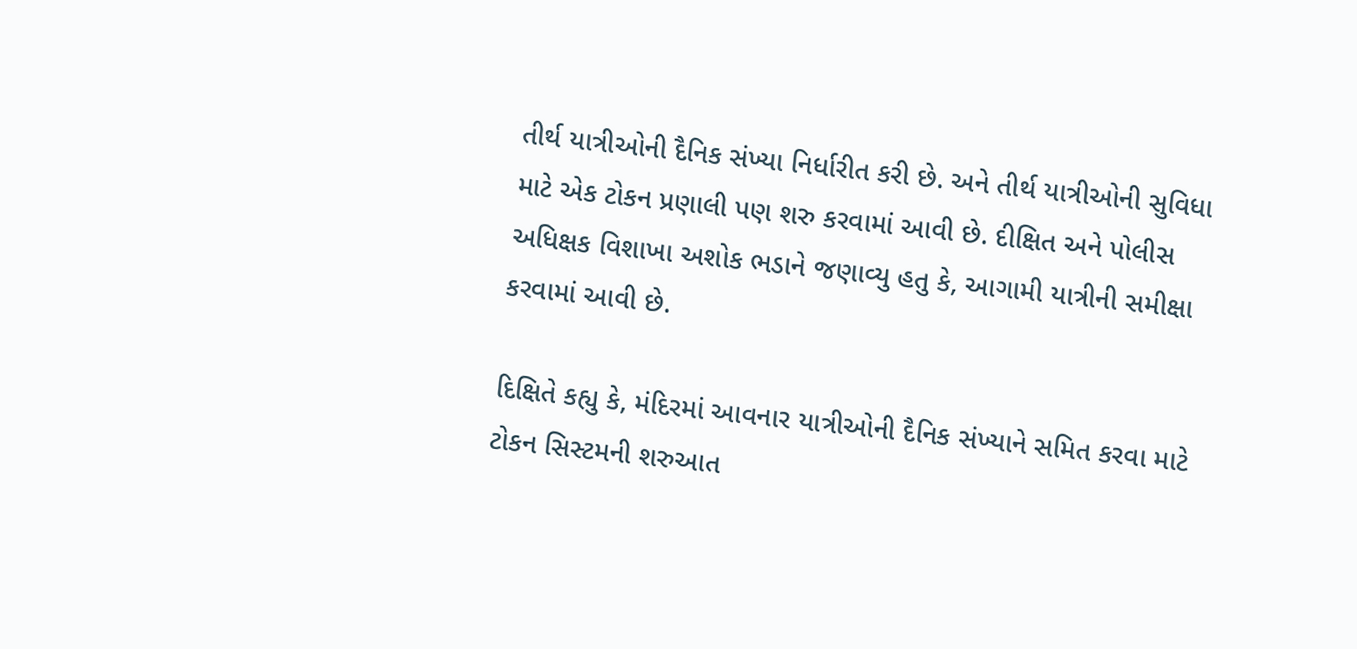તીર્થ યાત્રીઓની દૈનિક સંખ્યા નિર્ધારીત કરી છે. અને તીર્થ યાત્રીઓની સુવિધા માટે એક ટોકન પ્રણાલી પણ શરુ કરવામાં આવી છે. દીક્ષિત અને પોલીસ અધિક્ષક વિશાખા અશોક ભડાને જણાવ્યુ હતુ કે, આગામી યાત્રીની સમીક્ષા કરવામાં આવી છે.

દિક્ષિતે કહ્યુ કે, મંદિરમાં આવનાર યાત્રીઓની દૈનિક સંખ્યાને સમિત કરવા માટે ટોકન સિસ્ટમની શરુઆત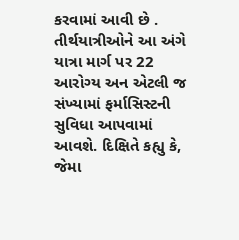કરવામાં આવી છે . તીર્થયાત્રીઓને આ અંગે યાત્રા માર્ગ પર 22 આરોગ્ય અન એટલી જ સંખ્યામાં ફર્માસિસ્ટની સુવિધા આપવામાં આવશે. દિક્ષિતે કહ્યુ કે, જેમા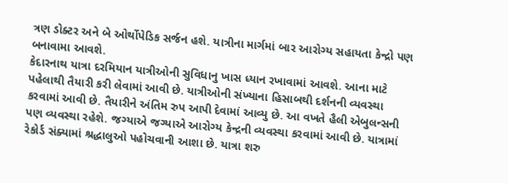ત્રણ ડોક્ટર અને બે ઓર્થોપેડિક સર્જન હશે. યાત્રીના માર્ગમાં બાર આરોગ્ય સહાયતા કેન્દ્રો પણ બનાવામા આવશે.
કેદારનાથ યાત્રા દરમિયાન યાત્રીઓની સુવિધાનુ ખાસ ધ્યાન રખાવામાં આવશે. આના માટે પહેલાથી તૈયારી કરી લેવામાં આવી છે. યાત્રીઓની સંખ્યાના હિસાબથી દર્શનની વ્યવસ્થા કરવામાં આવી છે. તૈયારીને અંતિમ રુપ આપી દેવામાં આવ્યુ છે. આ વખતે હૈલી એબુલન્સની પણ વ્યવસ્થા રહેશે. જગ્યાએ જગ્યાએ આરોગ્ય કેન્દ્રની વ્યવસ્થા કરવામાં આવી છે. યાત્રામાં રેકોર્ડ સંક્યામાં શ્રદ્ધાલુઓ પહોચવાની આશા છે. યાત્રા શરુ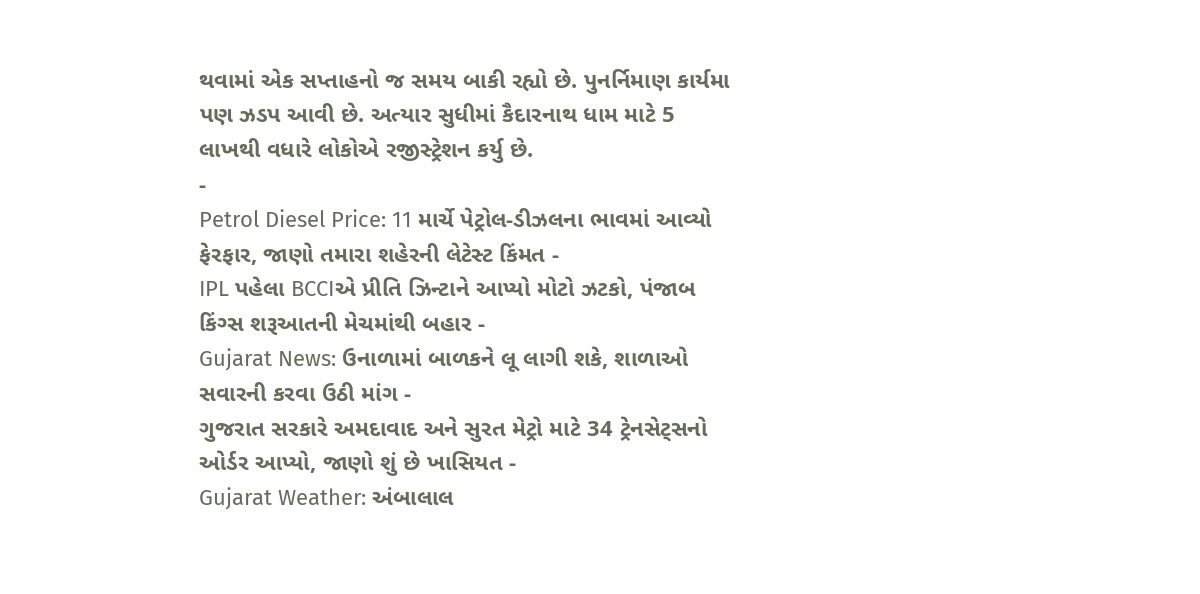થવામાં એક સપ્તાહનો જ સમય બાકી રહ્યો છે. પુનર્નિમાણ કાર્યમા પણ ઝડપ આવી છે. અત્યાર સુધીમાં કૈદારનાથ ધામ માટે 5 લાખથી વધારે લોકોએ રજીસ્ટ્રેશન કર્યુ છે.
-
Petrol Diesel Price: 11 માર્ચે પેટ્રોલ-ડીઝલના ભાવમાં આવ્યો ફેરફાર, જાણો તમારા શહેરની લેટેસ્ટ કિંમત -
IPL પહેલા BCCIએ પ્રીતિ ઝિન્ટાને આપ્યો મોટો ઝટકો, પંજાબ કિંગ્સ શરૂઆતની મેચમાંથી બહાર -
Gujarat News: ઉનાળામાં બાળકને લૂ લાગી શકે, શાળાઓ સવારની કરવા ઉઠી માંગ -
ગુજરાત સરકારે અમદાવાદ અને સુરત મેટ્રો માટે 34 ટ્રેનસેટ્સનો ઓર્ડર આપ્યો, જાણો શું છે ખાસિયત -
Gujarat Weather: અંબાલાલ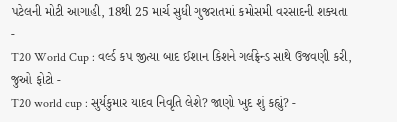પટેલની મોટી આગાહી, 18થી 25 માર્ચ સુધી ગુજરાતમાં કમોસમી વરસાદની શક્યતા -
T20 World Cup : વર્લ્ડ કપ જીત્યા બાદ ઈશાન કિશને ગર્લફ્રેન્ડ સાથે ઉજવણી કરી, જુઓ ફોટો -
T20 world cup : સુર્યકુમાર યાદવ નિવૃતિ લેશે? જાણો ખુદ શું કહ્યું? -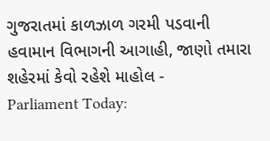ગુજરાતમાં કાળઝાળ ગરમી પડવાની હવામાન વિભાગની આગાહી, જાણો તમારા શહેરમાં કેવો રહેશે માહોલ -
Parliament Today: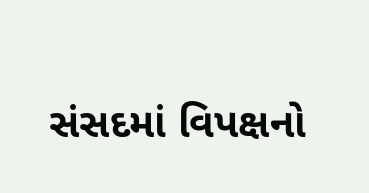સંસદમાં વિપક્ષનો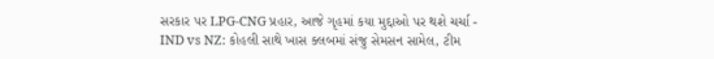સરકાર પર LPG-CNG પ્રહાર, આજે ગૃહમાં કયા મુદ્દાઓ પર થશે ચર્ચા -
IND vs NZ: કોહલી સાથે ખાસ ક્લબમાં સંજુ સેમસન સામેલ, ટીમ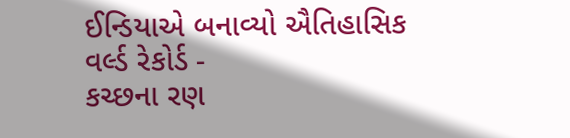ઈન્ડિયાએ બનાવ્યો ઐતિહાસિક વર્લ્ડ રેકોર્ડ -
કચ્છના રણ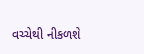વચ્ચેથી નીકળશે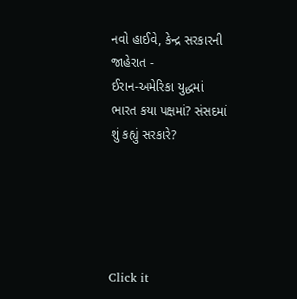નવો હાઈવે, કેન્દ્ર સરકારની જાહેરાત -
ઈરાન-અમેરિકા યુદ્ધમાં ભારત કયા પક્ષમાં? સંસદમાં શું કહ્યું સરકારે?





Click it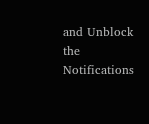and Unblock the Notifications